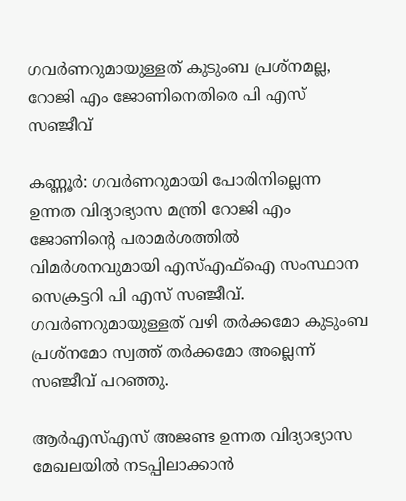ഗവർണറുമായുള്ളത് കുടുംബ പ്രശ്‌നമല്ല, റോജി എം ജോണിനെതിരെ പി എസ് സഞ്ജീവ്

കണ്ണൂര്‍: ഗവര്‍ണറുമായി പോരിനില്ലെന്ന ഉന്നത വിദ്യാഭ്യാസ മന്ത്രി റോജി എം ജോണിന്റെ പരാമര്‍ശത്തില്‍ വിമർശനവുമായി എസ്എഫ്‌ഐ സംസ്ഥാന സെക്രട്ടറി പി എസ് സഞ്ജീവ്. ഗവര്‍ണറുമായുള്ളത് വഴി തര്‍ക്കമോ കുടുംബ പ്രശ്‌നമോ സ്വത്ത് തര്‍ക്കമോ അല്ലെന്ന് സഞ്ജീവ് പറഞ്ഞു.

ആര്‍എസ്എസ് അജണ്ട ഉന്നത വിദ്യാഭ്യാസ മേഖലയില്‍ നടപ്പിലാക്കാന്‍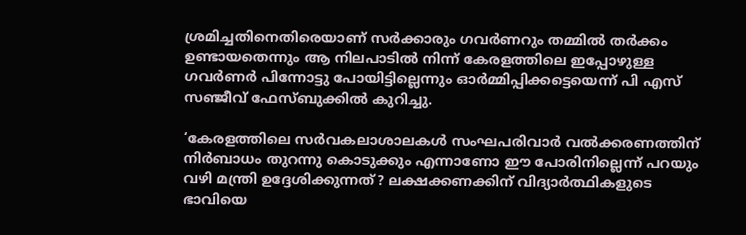ശ്രമിച്ചതിനെതിരെയാണ് സര്‍ക്കാരും ഗവര്‍ണറും തമ്മില്‍ തര്‍ക്കം ഉണ്ടായതെന്നും ആ നിലപാടില്‍ നിന്ന് കേരളത്തിലെ ഇപ്പോഴുള്ള ഗവര്‍ണര്‍ പിന്നോട്ടു പോയിട്ടില്ലെന്നും ഓര്‍മ്മിപ്പിക്കട്ടെയെന്ന് പി എസ് സഞ്ജീവ് ഫേസ്ബുക്കില്‍ കുറിച്ചു.

‘കേരളത്തിലെ സര്‍വകലാശാലകള്‍ സംഘപരിവാര്‍ വല്‍ക്കരണത്തിന് നിര്‍ബാധം തുറന്നു കൊടുക്കും എന്നാണോ ഈ പോരിനില്ലെന്ന് പറയും വഴി മന്ത്രി ഉദ്ദേശിക്കുന്നത്? ലക്ഷക്കണക്കിന് വിദ്യാര്‍ത്ഥികളുടെ ഭാവിയെ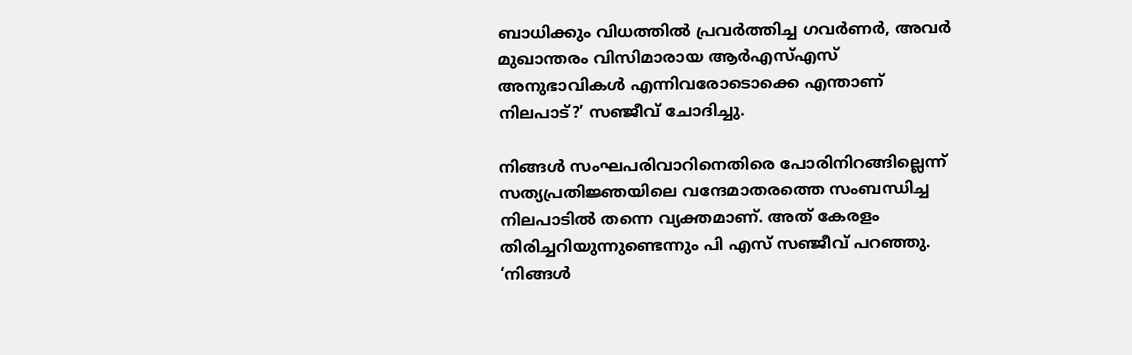ബാധിക്കും വിധത്തില്‍ പ്രവര്‍ത്തിച്ച ഗവര്‍ണര്‍, അവര്‍ മുഖാന്തരം വിസിമാരായ ആര്‍എസ്എസ് അനുഭാവികള്‍ എന്നിവരോടൊക്കെ എന്താണ് നിലപാട്?’ സഞ്ജീവ് ചോദിച്ചു.

നിങ്ങള്‍ സംഘപരിവാറിനെതിരെ പോരിനിറങ്ങില്ലെന്ന് സത്യപ്രതിജ്ഞയിലെ വന്ദേമാതരത്തെ സംബന്ധിച്ച നിലപാടില്‍ തന്നെ വ്യക്തമാണ്. അത് കേരളം തിരിച്ചറിയുന്നുണ്ടെന്നും പി എസ് സഞ്ജീവ് പറഞ്ഞു. ‘നിങ്ങള്‍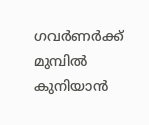ഗവര്‍ണര്‍ക്ക് മുമ്പില്‍ കുനിയാന്‍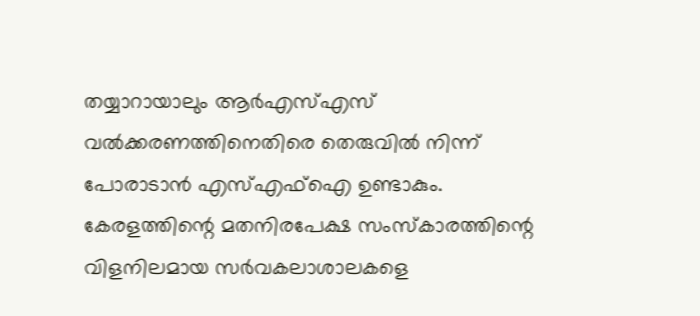തയ്യാറായാലും ആര്‍എസ്എസ് വല്‍ക്കരണത്തിനെതിരെ തെരുവില്‍ നിന്ന് പോരാടാന്‍ എസ്എഫ്‌ഐ ഉണ്ടാകും. കേരളത്തിന്റെ മതനിരപേക്ഷ സംസ്‌കാരത്തിന്റെ വിളനിലമായ സര്‍വകലാശാലകളെ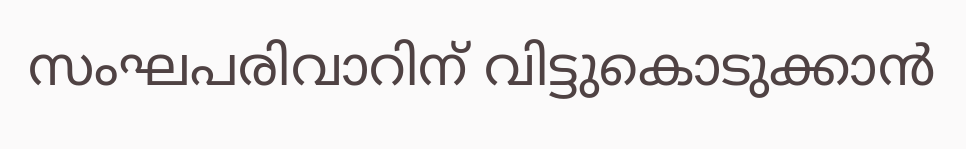സംഘപരിവാറിന് വിട്ടുകൊടുക്കാന്‍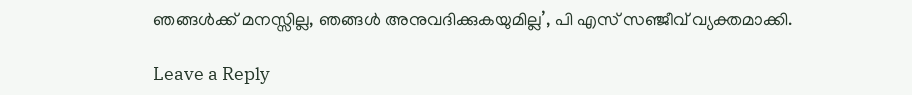ഞങ്ങള്‍ക്ക് മനസ്സില്ല, ഞങ്ങള്‍ അനുവദിക്കുകയുമില്ല’, പി എസ് സഞ്ജീവ് വ്യക്തമാക്കി.

Leave a Reply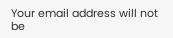Your email address will not be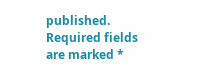published. Required fields are marked *